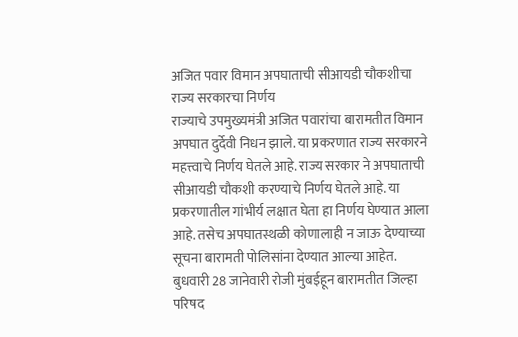अजित पवार विमान अपघाताची सीआयडी चौकशीचा राज्य सरकारचा निर्णय
राज्याचे उपमुख्यमंत्री अजित पवारांचा बारामतीत विमान अपघात दुर्देवी निधन झाले. या प्रकरणात राज्य सरकारने महत्त्वाचे निर्णय घेतले आहे. राज्य सरकार ने अपघाताची सीआयडी चौकशी करण्याचे निर्णय घेतले आहे. या प्रकरणातील गांभीर्य लक्षात घेता हा निर्णय घेण्यात आला आहे. तसेच अपघातस्थळी कोणालाही न जाऊ देण्याच्या सूचना बारामती पोलिसांना देण्यात आल्या आहेत.
बुधवारी 28 जानेवारी रोजी मुंबईहून बारामतीत जिल्हा परिषद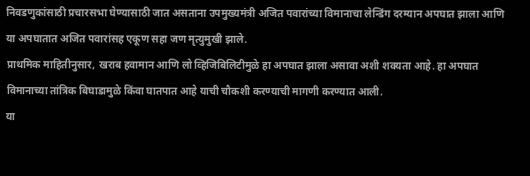निवडणुकांसाठी प्रचारसभा घेण्यासाठी जात असताना उपमुख्यमंत्री अजित पवारांच्या विमानाचा लेन्डिंग दरम्यान अपघात झाला आणि या अपघातात अजित पवारांसह एकूण सहा जण मृत्युमुखी झाले.
प्राथमिक माहितीनुसार, खराब हवामान आणि लो व्हिजिबिलिटीमुळे हा अपघात झाला असावा अशी शक्यता आहे. हा अपघात विमानाच्या तांत्रिक बिघाडामुळे किंवा घातपात आहे याची चौकशी करण्याची मागणी करण्यात आली.
या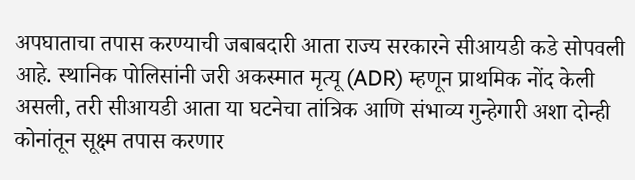अपघाताचा तपास करण्याची जबाबदारी आता राज्य सरकारने सीआयडी कडे सोपवली आहे. स्थानिक पोलिसांनी जरी अकस्मात मृत्यू (ADR) म्हणून प्राथमिक नोंद केली असली, तरी सीआयडी आता या घटनेचा तांत्रिक आणि संभाव्य गुन्हेगारी अशा दोन्ही कोनांतून सूक्ष्म तपास करणार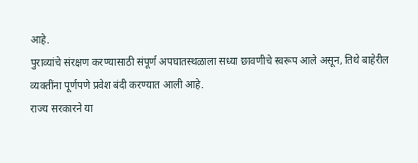आहे.
पुराव्यांचे संरक्षण करण्यासाठी संपूर्ण अपघातस्थळाला सध्या छावणीचे स्वरूप आले असून, तिथे बाहेरील व्यक्तींना पूर्णपणे प्रवेश बंदी करण्यात आली आहे.
राज्य सरकारने या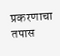प्रकरणाचा तपास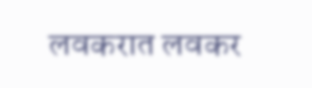लवकरात लवकर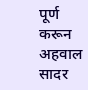पूर्ण करून अहवाल सादर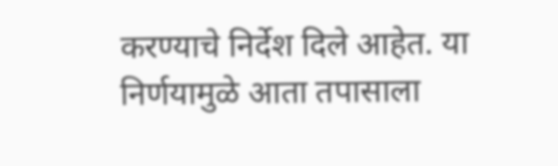करण्याचे निर्देश दिले आहेत. या निर्णयामुळे आता तपासाला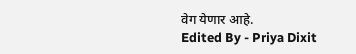वेग येणार आहे.
Edited By - Priya Dixit